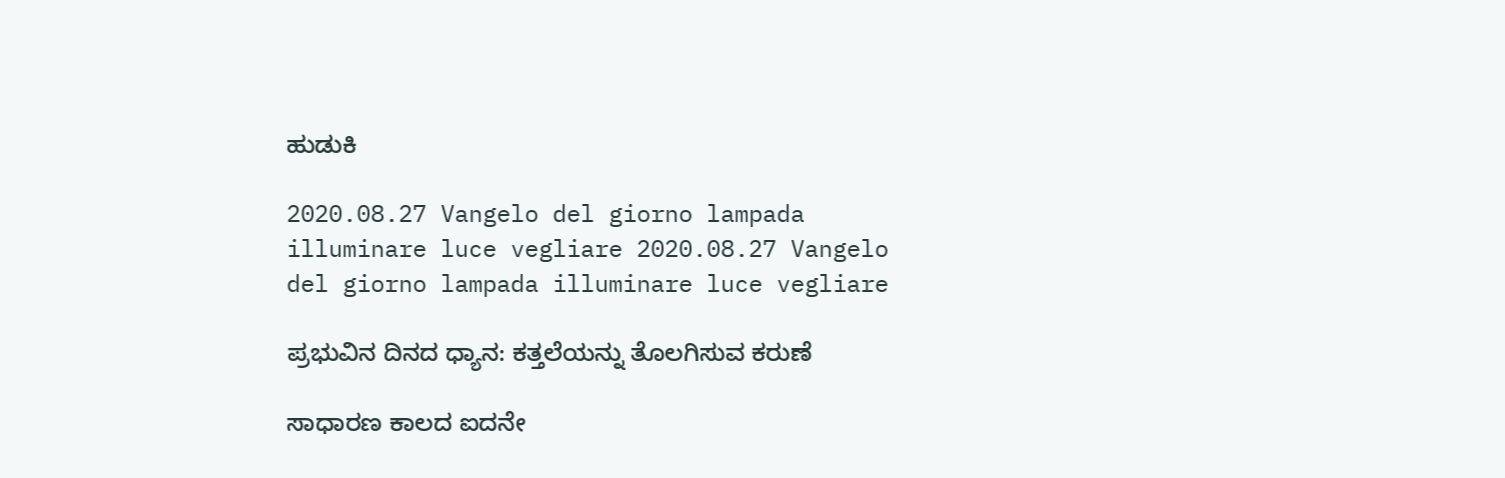ಹುಡುಕಿ

2020.08.27 Vangelo del giorno lampada illuminare luce vegliare 2020.08.27 Vangelo del giorno lampada illuminare luce vegliare

ಪ್ರಭುವಿನ ದಿನದ ಧ್ಯಾನ: ಕತ್ತಲೆಯನ್ನು ತೊಲಗಿಸುವ ಕರುಣೆ

ಸಾಧಾರಣ ಕಾಲದ ಐದನೇ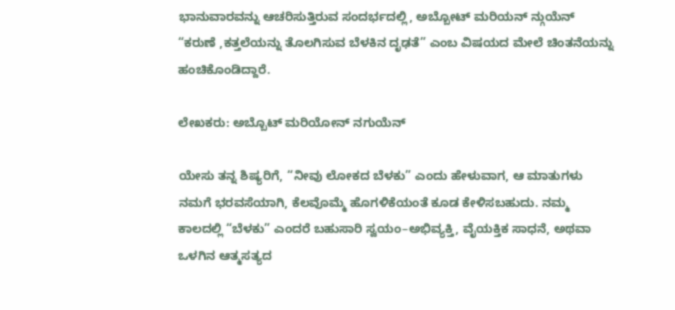ಭಾನುವಾರವನ್ನು ಆಚರಿಸುತ್ತಿರುವ ಸಂದರ್ಭದಲ್ಲಿ, ಅಬ್ಬೋಟ್ ಮರಿಯನ್ ನ್ಗುಯೆನ್ “ಕರುಣೆ ,ಕತ್ತಲೆಯನ್ನು ತೊಲಗಿಸುವ ಬೆಳಕಿನ ದೃಢತೆ” ಎಂಬ ವಿಷಯದ ಮೇಲೆ ಚಿಂತನೆಯನ್ನು ಹಂಚಿಕೊಂಡಿದ್ದಾರೆ.

ಲೇಖಕರು: ಅಬ್ಬೊಟ್ ಮರಿಯೋನ್ ನಗುಯೆನ್

ಯೇಸು ತನ್ನ ಶಿಷ್ಯರಿಗೆ, “ನೀವು ಲೋಕದ ಬೆಳಕು” ಎಂದು ಹೇಳುವಾಗ, ಆ ಮಾತುಗಳು ನಮಗೆ ಭರವಸೆಯಾಗಿ, ಕೆಲವೊಮ್ಮೆ ಹೊಗಳಿಕೆಯಂತೆ ಕೂಡ ಕೇಳಿಸಬಹುದು. ನಮ್ಮ ಕಾಲದಲ್ಲಿ “ಬೆಳಕು” ಎಂದರೆ ಬಹುಸಾರಿ ಸ್ವಯಂ–ಅಭಿವ್ಯಕ್ತಿ, ವೈಯಕ್ತಿಕ ಸಾಧನೆ, ಅಥವಾ ಒಳಗಿನ ಆತ್ಮಸತ್ಯದ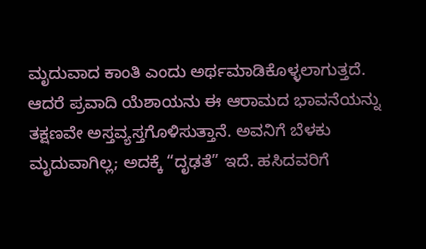ಮೃದುವಾದ ಕಾಂತಿ ಎಂದು ಅರ್ಥಮಾಡಿಕೊಳ್ಳಲಾಗುತ್ತದೆ. ಆದರೆ ಪ್ರವಾದಿ ಯೆಶಾಯನು ಈ ಆರಾಮದ ಭಾವನೆಯನ್ನು ತಕ್ಷಣವೇ ಅಸ್ತವ್ಯಸ್ತಗೊಳಿಸುತ್ತಾನೆ. ಅವನಿಗೆ ಬೆಳಕು ಮೃದುವಾಗಿಲ್ಲ; ಅದಕ್ಕೆ “ದೃಢತೆ” ಇದೆ. ಹಸಿದವರಿಗೆ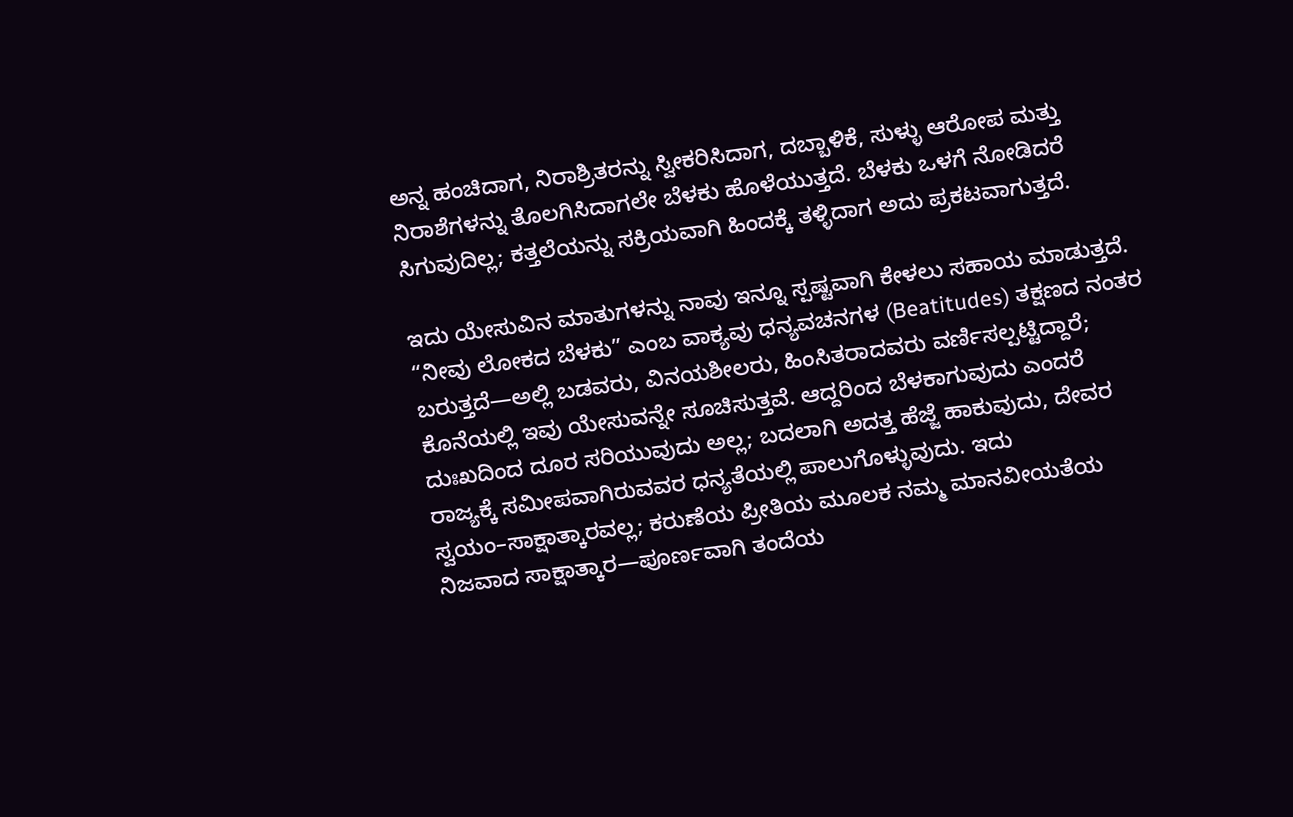ಅನ್ನ ಹಂಚಿದಾಗ, ನಿರಾಶ್ರಿತರನ್ನು ಸ್ವೀಕರಿಸಿದಾಗ, ದಬ್ಬಾಳಿಕೆ, ಸುಳ್ಳು ಆರೋಪ ಮತ್ತು ನಿರಾಶೆಗಳನ್ನು ತೊಲಗಿಸಿದಾಗಲೇ ಬೆಳಕು ಹೊಳೆಯುತ್ತದೆ. ಬೆಳಕು ಒಳಗೆ ನೋಡಿದರೆ ಸಿಗುವುದಿಲ್ಲ; ಕತ್ತಲೆಯನ್ನು ಸಕ್ರಿಯವಾಗಿ ಹಿಂದಕ್ಕೆ ತಳ್ಳಿದಾಗ ಅದು ಪ್ರಕಟವಾಗುತ್ತದೆ.

ಇದು ಯೇಸುವಿನ ಮಾತುಗಳನ್ನು ನಾವು ಇನ್ನೂ ಸ್ಪಷ್ಟವಾಗಿ ಕೇಳಲು ಸಹಾಯ ಮಾಡುತ್ತದೆ. “ನೀವು ಲೋಕದ ಬೆಳಕು” ಎಂಬ ವಾಕ್ಯವು ಧನ್ಯವಚನಗಳ (Beatitudes) ತಕ್ಷಣದ ನಂತರ ಬರುತ್ತದೆ—ಅಲ್ಲಿ ಬಡವರು, ವಿನಯಶೀಲರು, ಹಿಂಸಿತರಾದವರು ವರ್ಣಿಸಲ್ಪಟ್ಟಿದ್ದಾರೆ; ಕೊನೆಯಲ್ಲಿ ಇವು ಯೇಸುವನ್ನೇ ಸೂಚಿಸುತ್ತವೆ. ಆದ್ದರಿಂದ ಬೆಳಕಾಗುವುದು ಎಂದರೆ ದುಃಖದಿಂದ ದೂರ ಸರಿಯುವುದು ಅಲ್ಲ; ಬದಲಾಗಿ ಅದತ್ತ ಹೆಜ್ಜೆ ಹಾಕುವುದು, ದೇವರ ರಾಜ್ಯಕ್ಕೆ ಸಮೀಪವಾಗಿರುವವರ ಧನ್ಯತೆಯಲ್ಲಿ ಪಾಲುಗೊಳ್ಳುವುದು. ಇದು ಸ್ವಯಂ–ಸಾಕ್ಷಾತ್ಕಾರವಲ್ಲ; ಕರುಣೆಯ ಪ್ರೀತಿಯ ಮೂಲಕ ನಮ್ಮ ಮಾನವೀಯತೆಯ ನಿಜವಾದ ಸಾಕ್ಷಾತ್ಕಾರ—ಪೂರ್ಣವಾಗಿ ತಂದೆಯ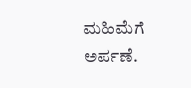ಮಹಿಮೆಗೆ ಅರ್ಪಣೆ.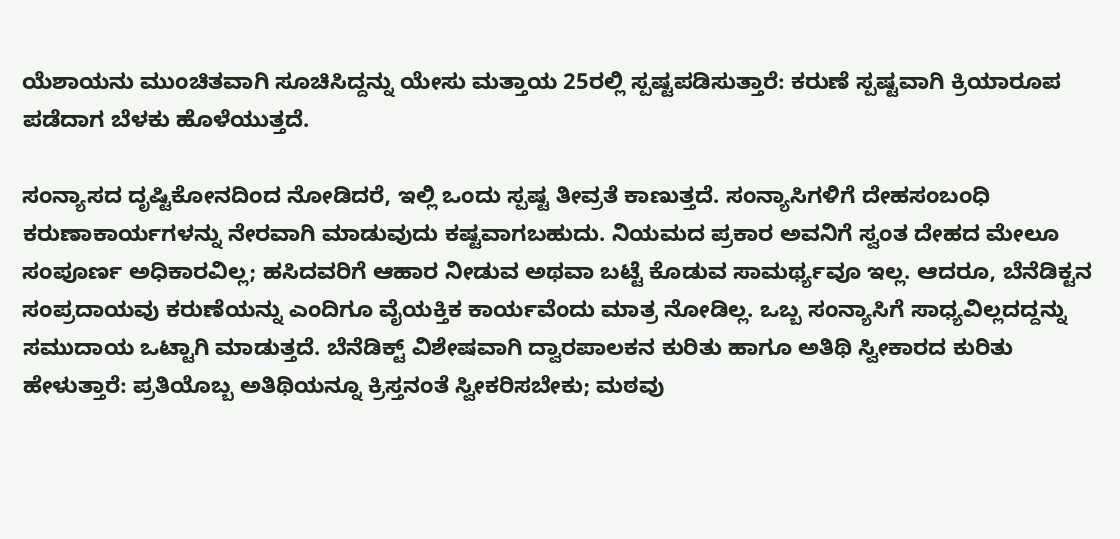ಯೆಶಾಯನು ಮುಂಚಿತವಾಗಿ ಸೂಚಿಸಿದ್ದನ್ನು ಯೇಸು ಮತ್ತಾಯ 25ರಲ್ಲಿ ಸ್ಪಷ್ಟಪಡಿಸುತ್ತಾರೆ: ಕರುಣೆ ಸ್ಪಷ್ಟವಾಗಿ ಕ್ರಿಯಾರೂಪ ಪಡೆದಾಗ ಬೆಳಕು ಹೊಳೆಯುತ್ತದೆ.

ಸಂನ್ಯಾಸದ ದೃಷ್ಟಿಕೋನದಿಂದ ನೋಡಿದರೆ, ಇಲ್ಲಿ ಒಂದು ಸ್ಪಷ್ಟ ತೀವ್ರತೆ ಕಾಣುತ್ತದೆ. ಸಂನ್ಯಾಸಿಗಳಿಗೆ ದೇಹಸಂಬಂಧಿ ಕರುಣಾಕಾರ್ಯಗಳನ್ನು ನೇರವಾಗಿ ಮಾಡುವುದು ಕಷ್ಟವಾಗಬಹುದು. ನಿಯಮದ ಪ್ರಕಾರ ಅವನಿಗೆ ಸ್ವಂತ ದೇಹದ ಮೇಲೂ ಸಂಪೂರ್ಣ ಅಧಿಕಾರವಿಲ್ಲ; ಹಸಿದವರಿಗೆ ಆಹಾರ ನೀಡುವ ಅಥವಾ ಬಟ್ಟೆ ಕೊಡುವ ಸಾಮರ್ಥ್ಯವೂ ಇಲ್ಲ. ಆದರೂ, ಬೆನೆಡಿಕ್ಟನ ಸಂಪ್ರದಾಯವು ಕರುಣೆಯನ್ನು ಎಂದಿಗೂ ವೈಯಕ್ತಿಕ ಕಾರ್ಯವೆಂದು ಮಾತ್ರ ನೋಡಿಲ್ಲ. ಒಬ್ಬ ಸಂನ್ಯಾಸಿಗೆ ಸಾಧ್ಯವಿಲ್ಲದದ್ದನ್ನು ಸಮುದಾಯ ಒಟ್ಟಾಗಿ ಮಾಡುತ್ತದೆ. ಬೆನೆಡಿಕ್ಟ್ ವಿಶೇಷವಾಗಿ ದ್ವಾರಪಾಲಕನ ಕುರಿತು ಹಾಗೂ ಅತಿಥಿ ಸ್ವೀಕಾರದ ಕುರಿತು ಹೇಳುತ್ತಾರೆ: ಪ್ರತಿಯೊಬ್ಬ ಅತಿಥಿಯನ್ನೂ ಕ್ರಿಸ್ತನಂತೆ ಸ್ವೀಕರಿಸಬೇಕು; ಮಠವು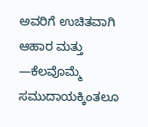ಅವರಿಗೆ ಉಚಿತವಾಗಿ ಆಹಾರ ಮತ್ತು —ಕೆಲವೊಮ್ಮೆ ಸಮುದಾಯಕ್ಕಿಂತಲೂ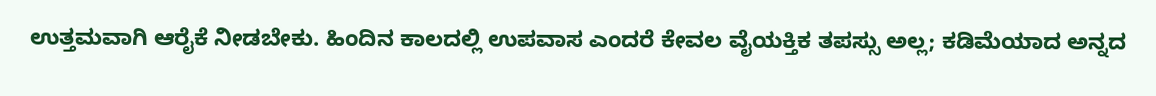ಉತ್ತಮವಾಗಿ ಆರೈಕೆ ನೀಡಬೇಕು. ಹಿಂದಿನ ಕಾಲದಲ್ಲಿ ಉಪವಾಸ ಎಂದರೆ ಕೇವಲ ವೈಯಕ್ತಿಕ ತಪಸ್ಸು ಅಲ್ಲ; ಕಡಿಮೆಯಾದ ಅನ್ನದ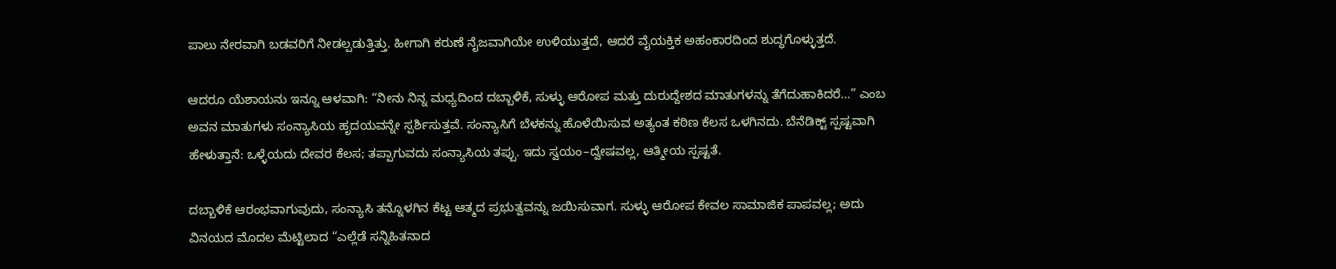ಪಾಲು ನೇರವಾಗಿ ಬಡವರಿಗೆ ನೀಡಲ್ಪಡುತ್ತಿತ್ತು. ಹೀಗಾಗಿ ಕರುಣೆ ನೈಜವಾಗಿಯೇ ಉಳಿಯುತ್ತದೆ, ಆದರೆ ವೈಯಕ್ತಿಕ ಅಹಂಕಾರದಿಂದ ಶುದ್ಧಗೊಳ್ಳುತ್ತದೆ.

ಆದರೂ ಯೆಶಾಯನು ಇನ್ನೂ ಆಳವಾಗಿ: “ನೀನು ನಿನ್ನ ಮಧ್ಯದಿಂದ ದಬ್ಬಾಳಿಕೆ, ಸುಳ್ಳು ಆರೋಪ ಮತ್ತು ದುರುದ್ದೇಶದ ಮಾತುಗಳನ್ನು ತೆಗೆದುಹಾಕಿದರೆ…” ಎಂಬ ಅವನ ಮಾತುಗಳು ಸಂನ್ಯಾಸಿಯ ಹೃದಯವನ್ನೇ ಸ್ಪರ್ಶಿಸುತ್ತವೆ. ಸಂನ್ಯಾಸಿಗೆ ಬೆಳಕನ್ನು ಹೊಳೆಯಿಸುವ ಅತ್ಯಂತ ಕಠಿಣ ಕೆಲಸ ಒಳಗಿನದು. ಬೆನೆಡಿಕ್ಟ್ ಸ್ಪಷ್ಟವಾಗಿ ಹೇಳುತ್ತಾನೆ: ಒಳ್ಳೆಯದು ದೇವರ ಕೆಲಸ; ತಪ್ಪಾಗುವದು ಸಂನ್ಯಾಸಿಯ ತಪ್ಪು. ಇದು ಸ್ವಯಂ–ದ್ವೇಷವಲ್ಲ, ಆತ್ಮೀಯ ಸ್ಪಷ್ಟತೆ.

ದಬ್ಬಾಳಿಕೆ ಆರಂಭವಾಗುವುದು, ಸಂನ್ಯಾಸಿ ತನ್ನೊಳಗಿನ ಕೆಟ್ಟ ಆತ್ಮದ ಪ್ರಭುತ್ವವನ್ನು ಜಯಿಸುವಾಗ. ಸುಳ್ಳು ಆರೋಪ ಕೇವಲ ಸಾಮಾಜಿಕ ಪಾಪವಲ್ಲ; ಅದು ವಿನಯದ ಮೊದಲ ಮೆಟ್ಟಿಲಾದ “ಎಲ್ಲೆಡೆ ಸನ್ನಿಹಿತನಾದ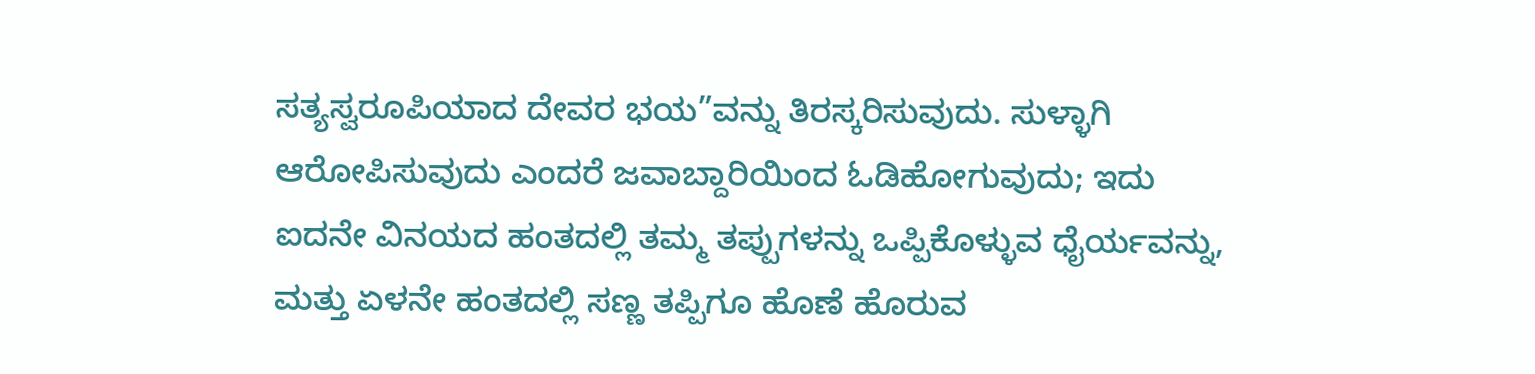ಸತ್ಯಸ್ವರೂಪಿಯಾದ ದೇವರ ಭಯ”ವನ್ನು ತಿರಸ್ಕರಿಸುವುದು. ಸುಳ್ಳಾಗಿ ಆರೋಪಿಸುವುದು ಎಂದರೆ ಜವಾಬ್ದಾರಿಯಿಂದ ಓಡಿಹೋಗುವುದು; ಇದು ಐದನೇ ವಿನಯದ ಹಂತದಲ್ಲಿ ತಮ್ಮ ತಪ್ಪುಗಳನ್ನು ಒಪ್ಪಿಕೊಳ್ಳುವ ಧೈರ್ಯವನ್ನು, ಮತ್ತು ಏಳನೇ ಹಂತದಲ್ಲಿ ಸಣ್ಣ ತಪ್ಪಿಗೂ ಹೊಣೆ ಹೊರುವ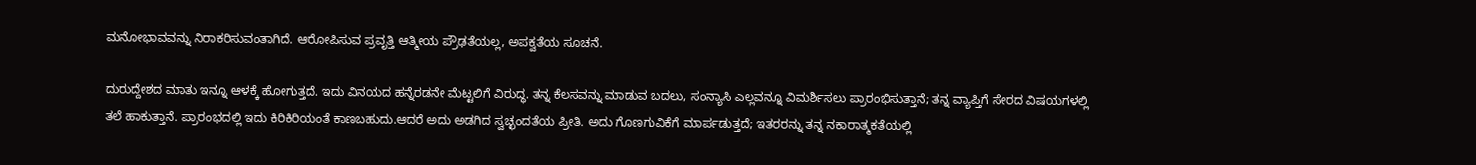ಮನೋಭಾವವನ್ನು ನಿರಾಕರಿಸುವಂತಾಗಿದೆ. ಆರೋಪಿಸುವ ಪ್ರವೃತ್ತಿ ಆತ್ಮೀಯ ಪ್ರೌಢತೆಯಲ್ಲ, ಅಪಕ್ವತೆಯ ಸೂಚನೆ.

ದುರುದ್ದೇಶದ ಮಾತು ಇನ್ನೂ ಆಳಕ್ಕೆ ಹೋಗುತ್ತದೆ. ಇದು ವಿನಯದ ಹನ್ನೆರಡನೇ ಮೆಟ್ಟಲಿಗೆ ವಿರುದ್ಧ. ತನ್ನ ಕೆಲಸವನ್ನು ಮಾಡುವ ಬದಲು, ಸಂನ್ಯಾಸಿ ಎಲ್ಲವನ್ನೂ ವಿಮರ್ಶಿಸಲು ಪ್ರಾರಂಭಿಸುತ್ತಾನೆ; ತನ್ನ ವ್ಯಾಪ್ತಿಗೆ ಸೇರದ ವಿಷಯಗಳಲ್ಲಿ ತಲೆ ಹಾಕುತ್ತಾನೆ. ಪ್ರಾರಂಭದಲ್ಲಿ ಇದು ಕಿರಿಕಿರಿಯಂತೆ ಕಾಣಬಹುದು.ಆದರೆ ಅದು ಅಡಗಿದ ಸ್ವಚ್ಛಂದತೆಯ ಪ್ರೀತಿ. ಅದು ಗೊಣಗುವಿಕೆಗೆ ಮಾರ್ಪಡುತ್ತದೆ; ಇತರರನ್ನು ತನ್ನ ನಕಾರಾತ್ಮಕತೆಯಲ್ಲಿ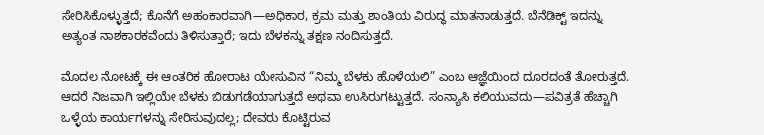ಸೇರಿಸಿಕೊಳ್ಳುತ್ತದೆ; ಕೊನೆಗೆ ಅಹಂಕಾರವಾಗಿ—ಅಧಿಕಾರ, ಕ್ರಮ ಮತ್ತು ಶಾಂತಿಯ ವಿರುದ್ಧ ಮಾತನಾಡುತ್ತದೆ. ಬೆನೆಡಿಕ್ಟ್ ಇದನ್ನು ಅತ್ಯಂತ ನಾಶಕಾರಕವೆಂದು ತಿಳಿಸುತ್ತಾರೆ; ಇದು ಬೆಳಕನ್ನು ತಕ್ಷಣ ನಂದಿಸುತ್ತದೆ.

ಮೊದಲ ನೋಟಕ್ಕೆ ಈ ಆಂತರಿಕ ಹೋರಾಟ ಯೇಸುವಿನ “ನಿಮ್ಮ ಬೆಳಕು ಹೊಳೆಯಲಿ” ಎಂಬ ಆಜ್ಞೆಯಿಂದ ದೂರದಂತೆ ತೋರುತ್ತದೆ. ಆದರೆ ನಿಜವಾಗಿ ಇಲ್ಲಿಯೇ ಬೆಳಕು ಬಿಡುಗಡೆಯಾಗುತ್ತದೆ ಅಥವಾ ಉಸಿರುಗಟ್ಟುತ್ತದೆ. ಸಂನ್ಯಾಸಿ ಕಲಿಯುವದು—ಪವಿತ್ರತೆ ಹೆಚ್ಚಾಗಿ ಒಳ್ಳೆಯ ಕಾರ್ಯಗಳನ್ನು ಸೇರಿಸುವುದಲ್ಲ; ದೇವರು ಕೊಟ್ಟಿರುವ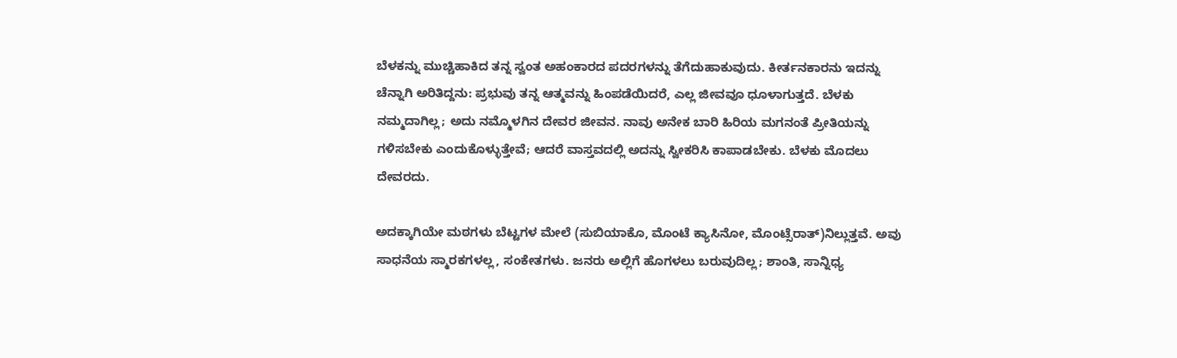ಬೆಳಕನ್ನು ಮುಚ್ಚಿಹಾಕಿದ ತನ್ನ ಸ್ವಂತ ಅಹಂಕಾರದ ಪದರಗಳನ್ನು ತೆಗೆದುಹಾಕುವುದು. ಕೀರ್ತನಕಾರನು ಇದನ್ನು ಚೆನ್ನಾಗಿ ಅರಿತಿದ್ದನು: ಪ್ರಭುವು ತನ್ನ ಆತ್ಮವನ್ನು ಹಿಂಪಡೆಯಿದರೆ, ಎಲ್ಲ ಜೀವವೂ ಧೂಳಾಗುತ್ತದೆ. ಬೆಳಕು ನಮ್ಮದಾಗಿಲ್ಲ; ಅದು ನಮ್ಮೊಳಗಿನ ದೇವರ ಜೀವನ. ನಾವು ಅನೇಕ ಬಾರಿ ಹಿರಿಯ ಮಗನಂತೆ ಪ್ರೀತಿಯನ್ನು ಗಳಿಸಬೇಕು ಎಂದುಕೊಳ್ಳುತ್ತೇವೆ; ಆದರೆ ವಾಸ್ತವದಲ್ಲಿ ಅದನ್ನು ಸ್ವೀಕರಿಸಿ ಕಾಪಾಡಬೇಕು. ಬೆಳಕು ಮೊದಲು ದೇವರದು.

ಅದಕ್ಕಾಗಿಯೇ ಮಠಗಳು ಬೆಟ್ಟಗಳ ಮೇಲೆ (ಸುಬಿಯಾಕೊ, ಮೊಂಟೆ ಕ್ಯಾಸಿನೋ, ಮೊಂಟ್ಸೆರಾತ್)ನಿಲ್ಲುತ್ತವೆ. ಅವು ಸಾಧನೆಯ ಸ್ಮಾರಕಗಳಲ್ಲ, ಸಂಕೇತಗಳು. ಜನರು ಅಲ್ಲಿಗೆ ಹೊಗಳಲು ಬರುವುದಿಲ್ಲ; ಶಾಂತಿ, ಸಾನ್ನಿಧ್ಯ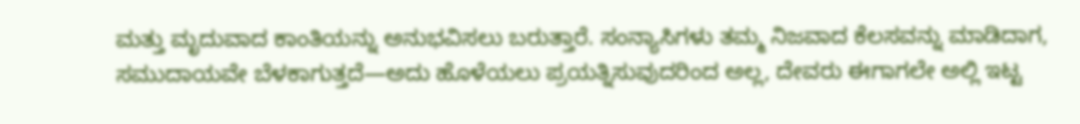ಮತ್ತು ಮೃದುವಾದ ಕಾಂತಿಯನ್ನು ಅನುಭವಿಸಲು ಬರುತ್ತಾರೆ. ಸಂನ್ಯಾಸಿಗಳು ತಮ್ಮ ನಿಜವಾದ ಕೆಲಸವನ್ನು ಮಾಡಿದಾಗ, ಸಮುದಾಯವೇ ಬೆಳಕಾಗುತ್ತದೆ—ಅದು ಹೊಳೆಯಲು ಪ್ರಯತ್ನಿಸುವುದರಿಂದ ಅಲ್ಲ, ದೇವರು ಈಗಾಗಲೇ ಅಲ್ಲಿ ಇಟ್ಟ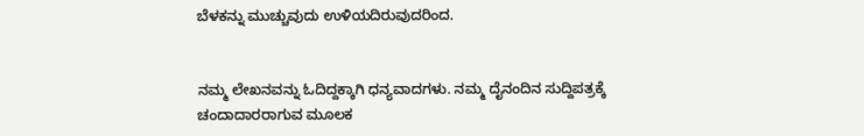ಬೆಳಕನ್ನು ಮುಚ್ಚುವುದು ಉಳಿಯದಿರುವುದರಿಂದ.


ನಮ್ಮ ಲೇಖನವನ್ನು ಓದಿದ್ದಕ್ಕಾಗಿ ಧನ್ಯವಾದಗಳು. ನಮ್ಮ ದೈನಂದಿನ ಸುದ್ದಿಪತ್ರಕ್ಕೆ ಚಂದಾದಾರರಾಗುವ ಮೂಲಕ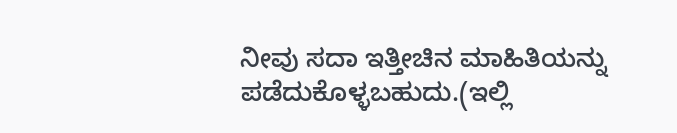ನೀವು ಸದಾ ಇತ್ತೀಚಿನ ಮಾಹಿತಿಯನ್ನು ಪಡೆದುಕೊಳ್ಳಬಹುದು.(ಇಲ್ಲಿ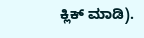ಕ್ಲಿಕ್ ಮಾಡಿ).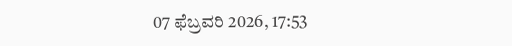07 ಫೆಬ್ರವರಿ 2026, 17:53